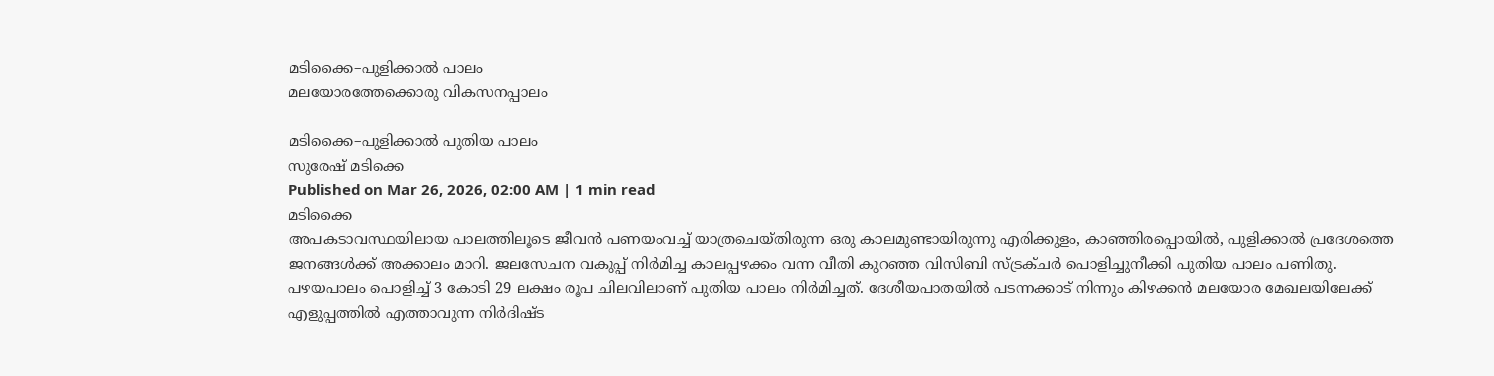മടിക്കൈ–പുളിക്കാൽ പാലം
മലയോരത്തേക്കൊരു വികസനപ്പാലം

മടിക്കൈ–പുളിക്കാൽ പുതിയ പാലം
സുരേഷ് മടിക്കെ
Published on Mar 26, 2026, 02:00 AM | 1 min read
മടിക്കൈ
അപകടാവസ്ഥയിലായ പാലത്തിലൂടെ ജീവൻ പണയംവച്ച് യാത്രചെയ്തിരുന്ന ഒരു കാലമുണ്ടായിരുന്നു എരിക്കുളം, കാഞ്ഞിരപ്പൊയിൽ, പുളിക്കാൽ പ്രദേശത്തെ ജനങ്ങൾക്ക് അക്കാലം മാറി. ജലസേചന വകുപ്പ് നിർമിച്ച കാലപ്പഴക്കം വന്ന വീതി കുറഞ്ഞ വിസിബി സ്ട്രക്ചർ പൊളിച്ചുനീക്കി പുതിയ പാലം പണിതു. പഴയപാലം പൊളിച്ച് 3 കോടി 29 ലക്ഷം രൂപ ചിലവിലാണ് പുതിയ പാലം നിർമിച്ചത്. ദേശീയപാതയിൽ പടന്നക്കാട് നിന്നും കിഴക്കൻ മലയോര മേഖലയിലേക്ക് എളുപ്പത്തിൽ എത്താവുന്ന നിർദിഷ്ട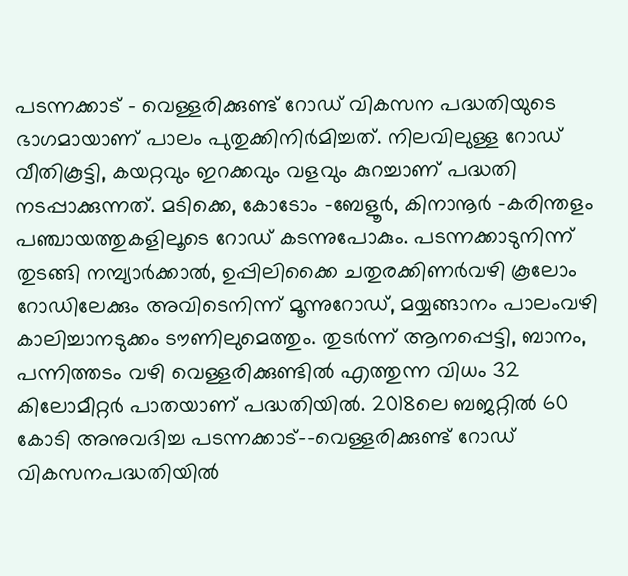പടന്നക്കാട് - വെള്ളരിക്കുണ്ട് റോഡ് വികസന പദ്ധതിയുടെ ഭാഗമായാണ് പാലം പുതുക്കിനിർമിച്ചത്. നിലവിലുള്ള റോഡ് വീതികൂട്ടി, കയറ്റവും ഇറക്കവും വളവും കുറച്ചാണ് പദ്ധതി നടപ്പാക്കുന്നത്. മടിക്കെ, കോടോം -ബേളൂർ, കിനാനൂർ -കരിന്തളം പഞ്ചായത്തുകളിലൂടെ റോഡ് കടന്നുപോകും. പടന്നക്കാടുനിന്ന് തുടങ്ങി നമ്പ്യാർക്കാൽ, ഉപ്പിലിക്കൈ ചതുരക്കിണർവഴി കൂലോം റോഡിലേക്കും അവിടെനിന്ന് മൂന്നുറോഡ്, മയ്യങ്ങാനം പാലംവഴി കാലിച്ചാനടുക്കം ടൗണിലുമെത്തും. തുടർന്ന് ആനപ്പെട്ടി, ബാനം, പന്നിത്തടം വഴി വെള്ളരിക്കുണ്ടിൽ എത്തുന്ന വിധം 32 കിലോമീറ്റർ പാതയാണ് പദ്ധതിയിൽ. 2018ലെ ബജറ്റിൽ 60 കോടി അനുവദിച്ച പടന്നക്കാട്–-വെള്ളരിക്കുണ്ട് റോഡ് വികസനപദ്ധതിയിൽ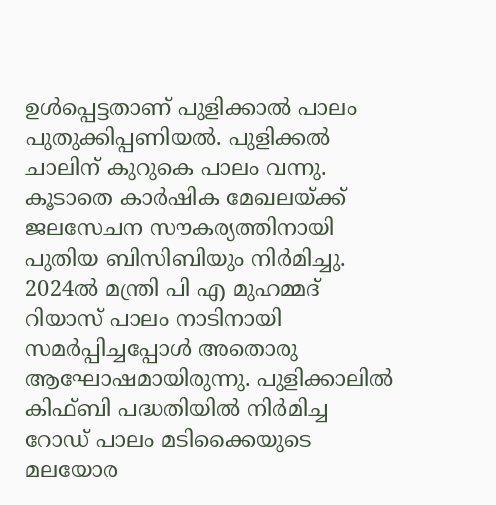ഉൾപ്പെട്ടതാണ് പുളിക്കാൽ പാലം പുതുക്കിപ്പണിയൽ. പുളിക്കൽ ചാലിന് കുറുകെ പാലം വന്നു. കൂടാതെ കാർഷിക മേഖലയ്ക്ക് ജലസേചന സൗകര്യത്തിനായി പുതിയ ബിസിബിയും നിർമിച്ചു. 2024ൽ മന്ത്രി പി എ മുഹമ്മദ് റിയാസ് പാലം നാടിനായി സമർപ്പിച്ചപ്പോൾ അതൊരു ആഘോഷമായിരുന്നു. പുളിക്കാലിൽ കിഫ്ബി പദ്ധതിയിൽ നിർമിച്ച റോഡ് പാലം മടിക്കൈയുടെ മലയോര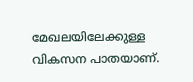മേഖലയിലേക്കുള്ള വികസന പാതയാണ്.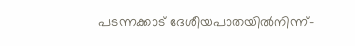പടന്നക്കാട് ദേശീയപാതയിൽനിന്ന്-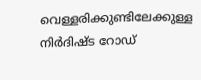വെള്ളരിക്കുണ്ടിലേക്കുള്ള നിർദിഷ്ട റോഡ്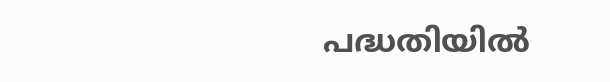പദ്ധതിയിൽ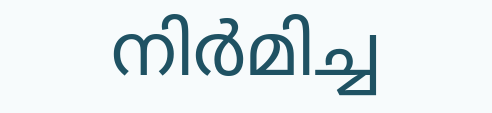നിർമിച്ച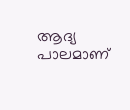ആദ്യ പാലമാണ്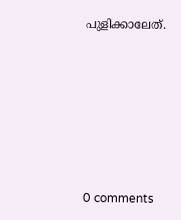പുളിക്കാലേത്.









0 comments